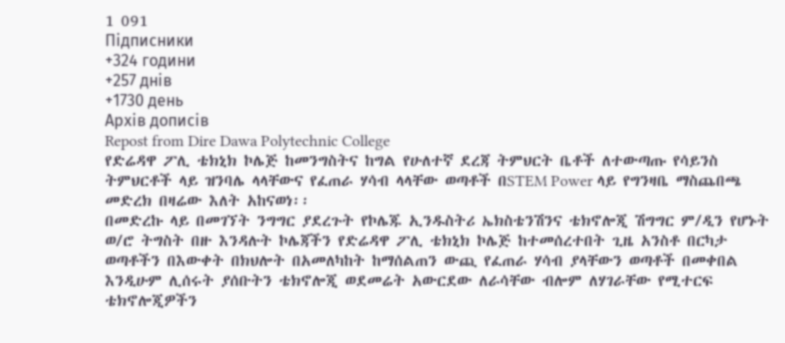1 091
Підписники
+324 години
+257 днів
+1730 день
Архів дописів
Repost from Dire Dawa Polytechnic College
የድሬዳዋ ፖሊ ቴክኒክ ኮሌጅ ከመንግስትና ከግል የሁለተኛ ደረጃ ትምህርት ቤቶች ለተውጣጡ የሳይንስ ትምህርቶች ላይ ዝንባሌ ላላቸውና የፈጠራ ሃሳብ ላላቸው ወጣቶች በSTEM Power ላይ የግንዛቤ ማስጨበጫ መድረክ በዛሬው እለት አከናወነ፡፡
በመድረኩ ላይ በመገኘት ንግግር ያደረጉት የኮሌጁ ኢንዱስትሪ ኤክስቴንሽንና ቴክኖሎጂ ሽግግር ም/ዲን የሆኑት ወ/ሮ ትግስት በዙ እንዳሉት ኮሌጃችን የድሬዳዋ ፖሊ ቴክኒክ ኮሌጅ ከተመሰረተበት ጊዜ አንስቶ በርካታ ወጣቶችን በእውቀት በክህሎት በአመለካከት ከማሰልጠን ውጪ የፈጠራ ሃሳብ ያላቸውን ወጣቶች በመቀበል እንዲሁም ሊሰሩት ያሰቡትን ቴክኖሎጂ ወደመሬት አውርደው ለራሳቸው ብሎም ለሃገራቸው የሚተርፍ ቴክኖሎጂዎችን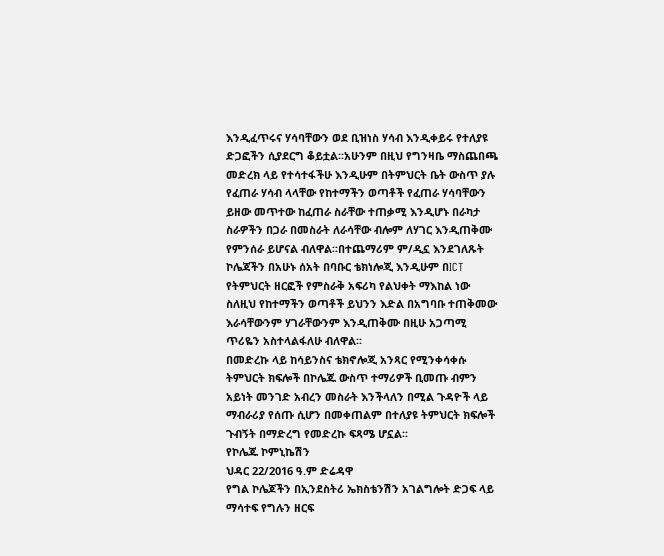እንዲፈጥሩና ሃሳባቸውን ወደ ቢዝነስ ሃሳብ እንዲቀይሩ የተለያዩ ድጋፎችን ሲያደርግ ቆይቷል፡፡አሁንም በዚህ የግንዛቤ ማስጨበጫ መድረክ ላይ የተሳተፋችሁ እንዲሁም በትምህርት ቤት ውስጥ ያሉ የፈጠራ ሃሳብ ላላቸው የከተማችን ወጣቶች የፈጠራ ሃሳባቸውን ይዘው መጥተው ከፈጠራ ስራቸው ተጠቃሚ እንዲሆኑ በራካታ ስራዎችን በጋራ በመስራት ለራሳቸው ብሎም ለሃገር እንዲጠቅሙ የምንሰራ ይሆናል ብለዋል፡፡በተጨማሪም ም/ዲኗ እንደገለጹት ኮሌጃችን በአሁኑ ሰአት በባቡር ቴክነሎጂ እንዲሁም በICT የትምህርት ዘርፎች የምስራቅ አፍሪካ የልህቀት ማእከል ነው ስለዚህ የከተማችን ወጣቶች ይህንን እድል በአግባቡ ተጠቅመው እራሳቸውንም ሃገራቸውንም እንዲጠቅሙ በዚሁ አጋጣሚ ጥሪዬን አስተላልፋለሁ ብለዋል፡፡
በመድረኩ ላይ ከሳይንስና ቴክኖሎጂ አንጻር የሚንቀሳቀሱ ትምህርት ክፍሎች በኮሌጁ ውስጥ ተማሪዎች ቢመጡ ብምን አይነት መንገድ አብረን መስራት እንችላለን በሚል ጉዳዮች ላይ ማብራሪያ የሰጡ ሲሆን በመቀጠልም በተለያዩ ትምህርት ክፍሎች ጉብኝት በማድረግ የመድረኩ ፍጻሜ ሆኗል፡፡
የኮሌጁ ኮምኒኬሽን
ህዳር 22/2016 ዓ.ም ድሬዳዋ
የግል ኮሌጆችን በኢንደስትሪ ኤክስቴንሽን አገልግሎት ድጋፍ ላይ ማሳተፍ የግሉን ዘርፍ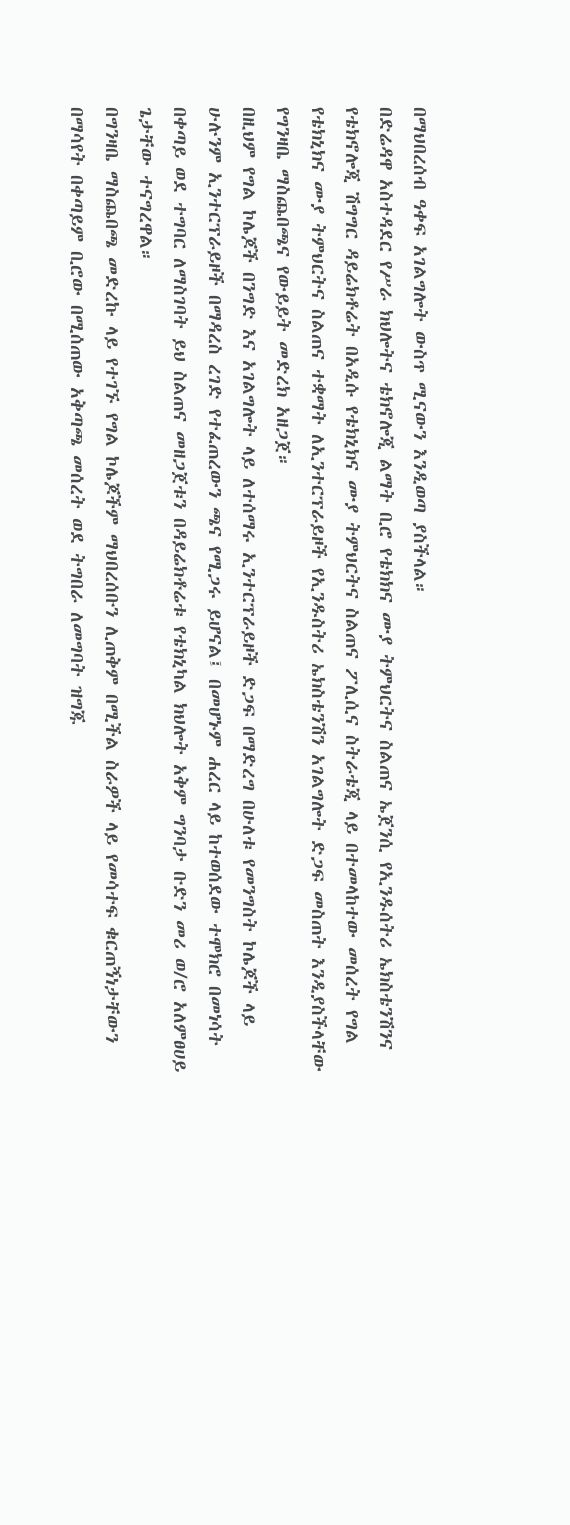በማህበረሰብ ዓቀፍ አገልግሎት ውስጥ ሚናውን እንዲወጣ ያስችላል።
በድሬዳዋ አስተዳደር የሥራ ክህሎትና ቴክኖሎጂ ልማት ቢሮ የቴክክና ሙያ ትምህርትና ስልጠና ኤጀንሲ የኢንዱሰትሪ ኤክስቴንሽንና የቴክኖሎጂ ሽግግር ዳይሬክቶሬት በአዲሱ የቴክኒክና ሙያ ትምህርትና ስልጠና ፖሊሲና ስትራቴጂ ላይ በተመላከተው መሰረት የግል የቴክኒክና ሙያ ትምህርትና ስልጠና ተቋማት ለኢንተርፕራይዞች የኢንዱስትሪ ኤክስቴንሽን አገልግሎት ድጋፍ መስጠት እንዲያስችላቸው የግንዛቤ ማስጨበጫና የውይይት መድረክ አዘጋጀ።
በዚህም የግል ኮሌጆች በንግድ እና አገልግሎት ላይ ለተሰማሩ ኢንተርፕራይዞች ድጋፍ በማድረግ በሁለቱ የመንግስት ኮሌጆች ላይ ሁሉንም ኢንተርፕራይዞች በማዳረስ ረገድ የተፈጠረውን ጫና የሚጋሩ ይሆናል፤ በመሆኑም ሐረር ላይ ከተወሰደው ተሞክሮ በመነሳት በቀጣይ ወደ ተግባር ለማስገባት ይህ ስልጠና መዘጋጀቱን በዳይሬክቶሬቱ የቴክኒካል ክህሎት አቅም ግንባታ ቡድን መሪ ወ/ሮ አለምፀሀይ ጌታቸው ተናግረዋል።
በግንዛቤ ማስጨበጫ መድረኩ ላይ የተገኙ የግል ኮሌጆችም ማህበረሰቡን ሊጠቅም በሚችል ስራዎች ላይ የመሳተፍ ቁርጠኝነታቸውን በማሳየት በቀጣይም ቢሮው በሚሰጠው አቅጣጫ መሰረት ወደ ትግበራ ለመግባት ዝግጁ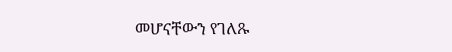መሆናቸውን የገለጹ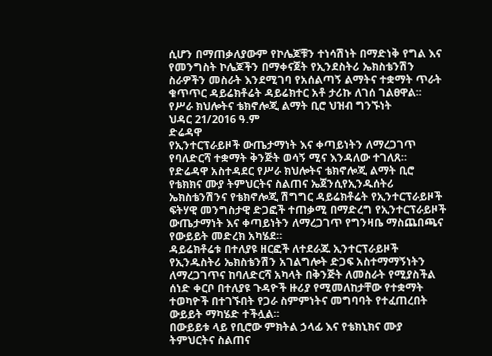ሲሆን በማጠቃለያውም የኮሌጆቹን ተነሳሽነት በማድነቅ የግል እና የመንግስት ኮሌጆችን በማቀናጀት የኢንደስትሪ ኤክስቴንሽን ስራዎችን መስራት እንደሚገባ የአሰልጣኝ ልማትና ተቋማት ጥራት ቁጥጥር ዳይሬክቶሬት ዳይሬክተር አቶ ታሪኩ ለገሰ ገልፀዋል፡፡
የሥራ ክህሎትና ቴክኖሎጂ ልማት ቢሮ ህዝብ ግንኙነት
ህዳር 21/2016 ዓ.ም
ድሬዳዋ
የኢንተርፕራይዞች ውጤታማነት እና ቀጣይነትን ለማረጋገጥ የባለድርሻ ተቋማት ቅንጅት ወሳኝ ሚና እንዳለው ተገለጸ።
የድሬዳዋ አስተዳደር የሥራ ክህሎትና ቴክኖሎጂ ልማት ቢሮ የቴክክና ሙያ ትምህርትና ስልጠና ኤጀንሲየኢንዱሰትሪ ኤክስቴንሽንና የቴክኖሎጂ ሽግግር ዳይሬክቶሬት የኢንተርፕራይዞች ፍትሃዊ መንግስታዊ ድጋፎች ተጠቃሚ በማድረግ የኢንተርፕራይዞች ውጤታማነት እና ቀጣይነትን ለማረጋገጥ የግንዛቤ ማስጨበጫና የውይይት መድረክ አካሄደ።
ዳይሬክቶሬቱ በተለያዩ ዘርፎች ለተደራጁ ኢንተርፕራይዞች የኢንዱስትሪ ኤክስቴንሽን አገልግሎት ድጋፍ አስተማማኝነትን ለማረጋገጥና ከባለድርሻ አካላት በቅንጅት ለመስራት የሚያስችል ሰነድ ቀርቦ በተለያዩ ጉዳዮች ዙሪያ የሚመለከታቸው የተቋማት ተወካዮች በተገኙበት የጋራ ስምምነትና መግባባት የተፈጠረበት ውይይት ማካሄድ ተችሏል፡፡
በውይይቱ ላይ የቢሮው ምክትል ኃላፊ እና የቴክኒክና ሙያ ትምህርትና ስልጠና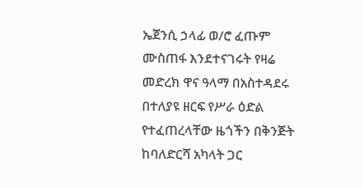ኤጀንሲ ኃላፊ ወ/ሮ ፈጡም ሙስጠፋ እንደተናገሩት የዛሬ መድረክ ዋና ዓላማ በአስተዳደሩ በተለያዩ ዘርፍ የሥራ ዕድል የተፈጠረላቸው ዜጎችን በቅንጅት ከባለድርሻ አካላት ጋር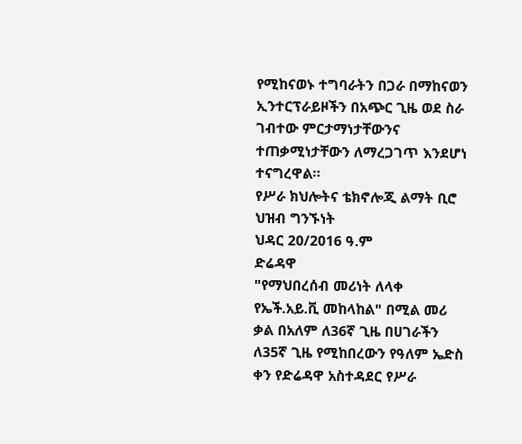የሚከናወኑ ተግባራትን በጋራ በማከናወን ኢንተርፕራይዞችን በአጭር ጊዜ ወደ ስራ ገብተው ምርታማነታቸውንና ተጠቃሚነታቸውን ለማረጋገጥ እንደሆነ ተናግረዋል።
የሥራ ክህሎትና ቴክኖሎጂ ልማት ቢሮ ህዝብ ግንኙነት
ህዳር 20/2016 ዓ.ም
ድሬዳዋ
"የማህበረሰብ መሪነት ለላቀ የኤች.አይ.ቪ መከላከል" በሚል መሪ ቃል በአለም ለ36ኛ ጊዜ በሀገራችን ለ35ኛ ጊዜ የሚከበረውን የዓለም ኤድስ ቀን የድሬዳዋ አስተዳደር የሥራ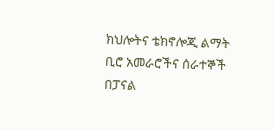ክህሎትና ቴክኖሎጂ ልማት ቢሮ አመራሮችና ሰራተኞች በፓናል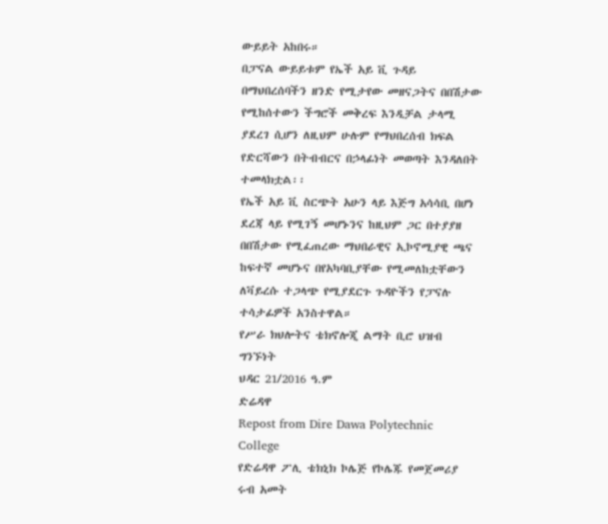ውይይት አከበሩ።
በፓናል ውይይቱም የኤች አይ ቪ ጉዳይ በማህበረሰባችን ዘንድ የሚታየው መዘናጋትና በበሽታው የሚከሰተውን ችግሮች መቅረፍ እንዲቻል ታላሚ ያደረገ ሲሆን ለዚህም ሁሉም የማህበረሰብ ክፍል የድርሻውን በትብብርና በኃላፊነት መወጣት እንዳለበት ተመላክቷል፡፡
የኤች አይ ቪ ስርጭት አሁን ላይ እጅግ አሳሳቢ በሆነ ደረጃ ላይ የሚገኝ መሆኑንና ከዚህም ጋር በተያያዘ በበሽታው የሚፈጠረው ማህበራዊና ኢኮኖሚያዊ ጫና ከፍተኛ መሆኑና በየአካባቢያቸው የሚመለከቷቸውን ለቫይረሱ ተጋላጭ የሚያደርጉ ጉዳዮችን የፓናሉ ተሳታፊዎች አንስተዋል።
የሥራ ክህሎትና ቴክኖሎጂ ልማት ቢሮ ህዝብ ግንኙነት
ህዳር 21/2016 ዓ.ም
ድሬዳዋ
Repost from Dire Dawa Polytechnic College
የድሬዳዋ ፖሊ ቴክኒክ ኮሌጅ የኮሌጁ የመጀመሪያ ሩብ አመት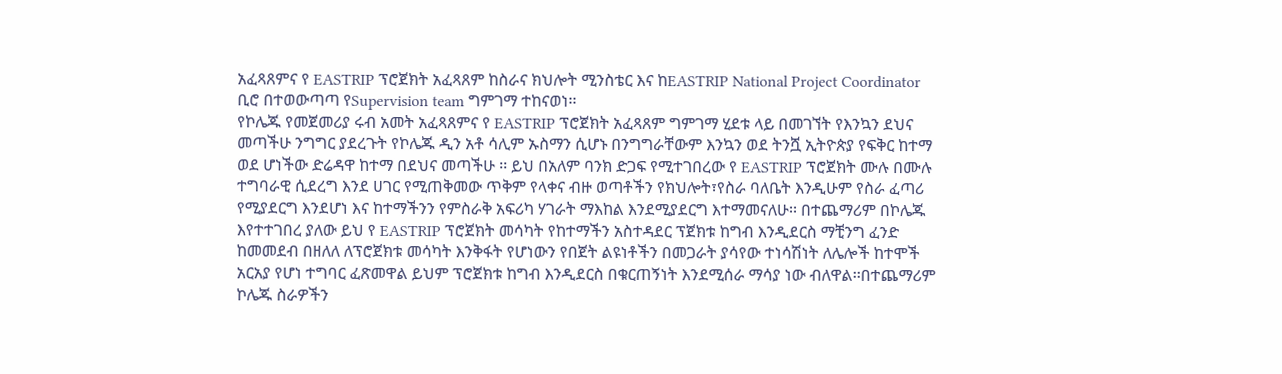አፈጻጸምና የ EASTRIP ፕሮጀክት አፈጻጸም ከስራና ክህሎት ሚንስቴር እና ከEASTRIP National Project Coordinator ቢሮ በተወውጣጣ የSupervision team ግምገማ ተከናወነ፡፡
የኮሌጁ የመጀመሪያ ሩብ አመት አፈጻጸምና የ EASTRIP ፕሮጀክት አፈጻጸም ግምገማ ሂደቱ ላይ በመገኘት የእንኳን ደህና መጣችሁ ንግግር ያደረጉት የኮሌጁ ዲን አቶ ሳሊም ኡስማን ሲሆኑ በንግግራቸውም እንኳን ወደ ትንሿ ኢትዮጵያ የፍቅር ከተማ ወደ ሆነችው ድሬዳዋ ከተማ በደህና መጣችሁ ፡፡ ይህ በአለም ባንክ ድጋፍ የሚተገበረው የ EASTRIP ፕሮጀክት ሙሉ በሙሉ ተግባራዊ ሲደረግ እንደ ሀገር የሚጠቅመው ጥቅም የላቀና ብዙ ወጣቶችን የክህሎት፣የስራ ባለቤት እንዲሁም የስራ ፈጣሪ የሚያደርግ እንደሆነ እና ከተማችንን የምስራቅ አፍሪካ ሃገራት ማእከል እንደሚያደርግ እተማመናለሁ፡፡ በተጨማሪም በኮሌጁ እየተተገበረ ያለው ይህ የ EASTRIP ፕሮጀክት መሳካት የከተማችን አስተዳደር ፕጀክቱ ከግብ እንዲደርስ ማቺንግ ፈንድ ከመመደብ በዘለለ ለፕሮጀክቱ መሳካት እንቅፋት የሆነውን የበጀት ልዩነቶችን በመጋራት ያሳየው ተነሳሽነት ለሌሎች ከተሞች አርአያ የሆነ ተግባር ፈጽመዋል ይህም ፕሮጀክቱ ከግብ እንዲደርስ በቁርጠኝነት እንደሚሰራ ማሳያ ነው ብለዋል፡፡በተጨማሪም ኮሌጁ ስራዎችን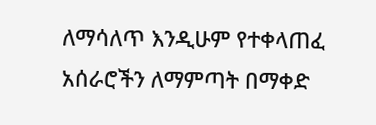ለማሳለጥ እንዲሁም የተቀላጠፈ አሰራሮችን ለማምጣት በማቀድ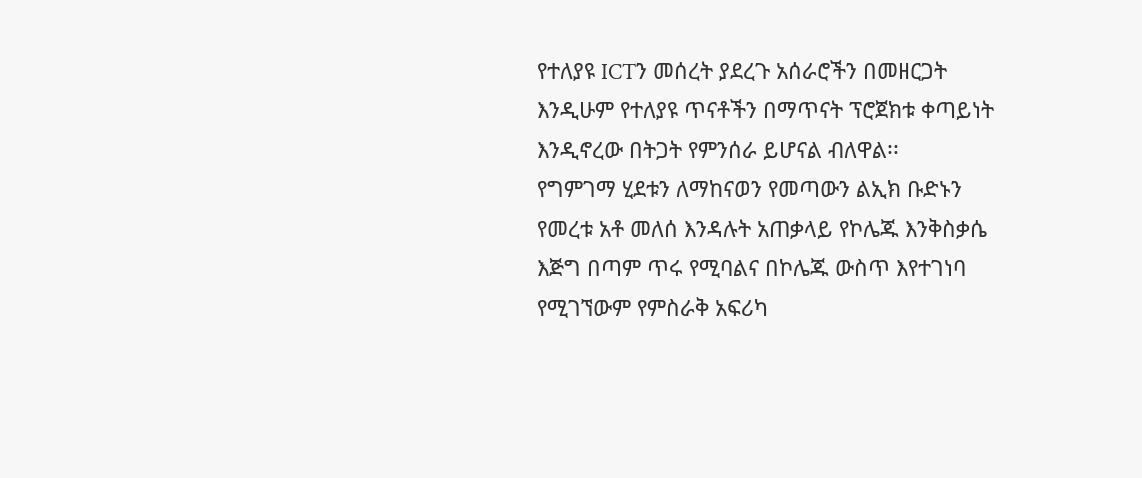የተለያዩ ICTን መሰረት ያደረጉ አሰራሮችን በመዘርጋት እንዲሁም የተለያዩ ጥናቶችን በማጥናት ፕሮጀክቱ ቀጣይነት እንዲኖረው በትጋት የምንሰራ ይሆናል ብለዋል፡፡
የግምገማ ሂደቱን ለማከናወን የመጣውን ልኢክ ቡድኑን የመረቱ አቶ መለሰ እንዳሉት አጠቃላይ የኮሌጁ እንቅስቃሴ እጅግ በጣም ጥሩ የሚባልና በኮሌጁ ውስጥ እየተገነባ የሚገኘውም የምስራቅ አፍሪካ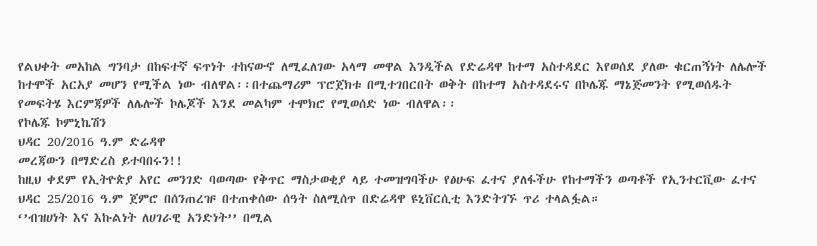የልህቀት መአከል ግንባታ በከፍተኛ ፍጥነት ተከናውኖ ለሚፈለገው አላማ መዋል እንዲችል የድሬዳዋ ከተማ አስተዳደር እየወሰደ ያለው ቁርጠኝነት ለሌሎች ከተሞች አርአያ መሆን የሚችል ነው ብለዋል፡፡በተጨማሪም ፕሮጀክቱ በሚተገበርበት ወቅት በከተማ አስተዳደሩና በኮሌጁ ማኔጅመንት የሚወሰዱት የመፍትሄ እርምጃዎች ለሌሎች ኮሌጆች እንደ መልካም ተሞክሮ የሚወሰድ ነው ብለዋል፡፡
የኮሌጁ ኮምኒኬሽን
ህዳር 20/2016 ዓ.ም ድሬዳዋ
መረጃውን በማድረስ ይተባበሩን!!
ከዚህ ቀደም የኢትዮጵያ አየር መንገድ ባወጣው የቅጥር ማስታወቂያ ላይ ተመዝግባችሁ የፅሁፍ ፈተና ያለፋችሁ የከተማችን ወጣቶች የኢንተርቪው ፈተና ህዳር 25/2016 ዓ.ም ጀምሮ በሰንጠረዡ በተጠቀሰው ሰዓት ስለሚሰጥ በድሬዳዋ ዩኒቨርሲቲ እንድትገኙ ጥሪ ተላልፏል።
‘’ብዝሀነት እና እኩልነት ለሀገራዊ አንድነት’’ በሚል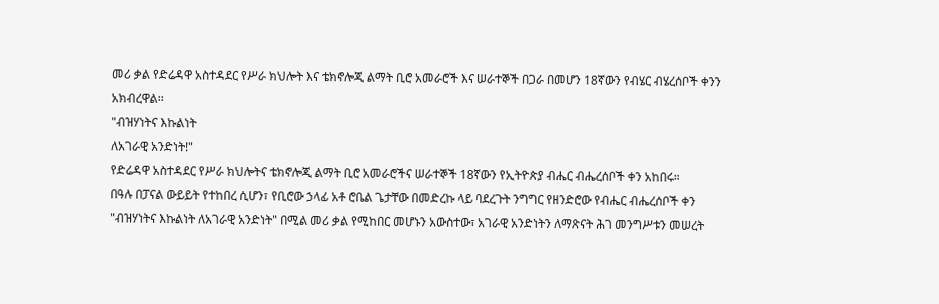መሪ ቃል የድሬዳዋ አስተዳደር የሥራ ክህሎት እና ቴክኖሎጂ ልማት ቢሮ አመራሮች እና ሠራተኞች በጋራ በመሆን 18ኛውን የብሄር ብሄረሰቦች ቀንን አክብረዋል፡፡
"ብዝሃነትና እኩልነት
ለአገራዊ አንድነት!"
የድሬዳዋ አስተዳደር የሥራ ክህሎትና ቴክኖሎጂ ልማት ቢሮ አመራሮችና ሠራተኞች 18ኛውን የኢትዮጵያ ብሔር ብሔረሰቦች ቀን አከበሩ።
በዓሉ በፓናል ውይይት የተከበረ ሲሆን፣ የቢሮው ኃላፊ አቶ ሮቤል ጌታቸው በመድረኩ ላይ ባደረጉት ንግግር የዘንድሮው የብሔር ብሔረሰቦች ቀን "ብዝሃነትና እኩልነት ለአገራዊ አንድነት" በሚል መሪ ቃል የሚከበር መሆኑን አውስተው፣ አገራዊ አንድነትን ለማጽናት ሕገ መንግሥቱን መሠረት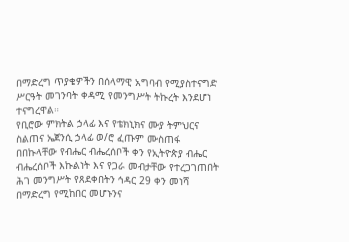በማድረግ ጥያቄዎችን በሰላማዊ አግባብ የሚያስተናግድ ሥርዓት መገንባት ቀዳሚ የመንግሥት ትኩረት እንደሆነ ተናግረዋል።
የቢሮው ምክትል ኃላፊ እና የቴክኒክና ሙያ ትምህርና ስልጠና ኤጀንሲ ኃላፊ ወ/ሮ ፈጡም ሙስጠፋ በበኩላቸው የብሔር ብሔረሰቦች ቀን የኢትዮጵያ ብሔር ብሔረሰቦች እኩልነት እና የጋራ መብታቸው የተረጋገጠበት ሕገ መንግሥት የጸደቀበትን ኅዳር 29 ቀን መነሻ በማድረግ የሚከበር መሆኑንና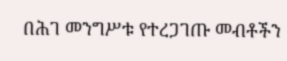በሕገ መንግሥቱ የተረጋገጡ መብቶችን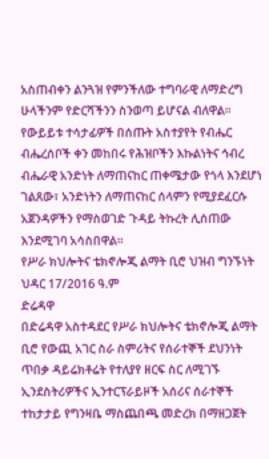አስጠብቀን ልንጓዝ የምንችለው ተግባራዊ ለማድረግ ሁላችንም የድርሻችንን ስንወጣ ይሆናል ብለዋል፡፡
የውይይቱ ተሳታፊዎች በሰጡት አስተያየት የብሔር ብሔረሰቦች ቀን መከበሩ የሕዝቦችን እኩልነትና ኅብረ ብሔራዊ አንድነት ለማጠናከር ጠቀሜታው የጎላ እንደሆነ ገልጸው፣ አንድነትን ለማጠናከር ሰላምን የሚያደፈርሱ አጀንዳዎችን የማስወገድ ጉዳይ ትኩረት ሊሰጠው እንደሚገባ አሳስበዋል።
የሥራ ክህሎትና ቴክኖሎጂ ልማት ቢሮ ህዝብ ግንኙነት
ህዳር 17/2016 ዓ.ም
ድሬዳዋ
በድሬዳዋ አስተዳደር የሥራ ክህሎትና ቴክኖሎጂ ልማት ቢሮ የውጪ አገር ስራ ስምሪትና የሰራተኞች ደህንነት ጥበቃ ዳይሬክቶሬት የተለያየ ዘርፍ ስር ለሚገኙ ኢንደስትሪዎችና ኢንተርፕራይዞች አሰሪና ሰራተኞች ተከታታይ የግንዛቤ ማስጨበጫ መድረክ በማዘጋጀት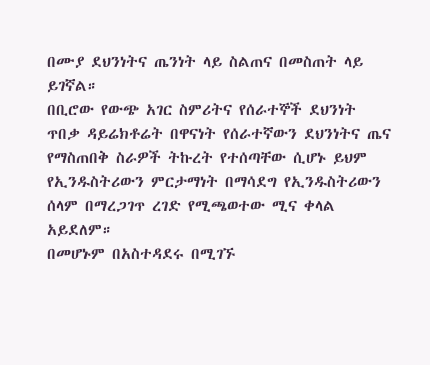በሙያ ደህንነትና ጤንነት ላይ ስልጠና በመስጠት ላይ ይገኛል።
በቢሮው የውጭ አገር ስምሪትና የሰራተኞች ደህንነት ጥበቃ ዳይሬክቶሬት በዋናነት የሰራተኛውን ደህንነትና ጤና የማስጠበቅ ስራዎች ትኩረት የተሰጣቸው ሲሆኑ ይህም የኢንዱስትሪውን ምርታማነት በማሳደግ የኢንዱስትሪውን ሰላም በማረጋገጥ ረገድ የሚጫወተው ሚና ቀላል አይደለም።
በመሆኑም በአስተዳደሩ በሚገኙ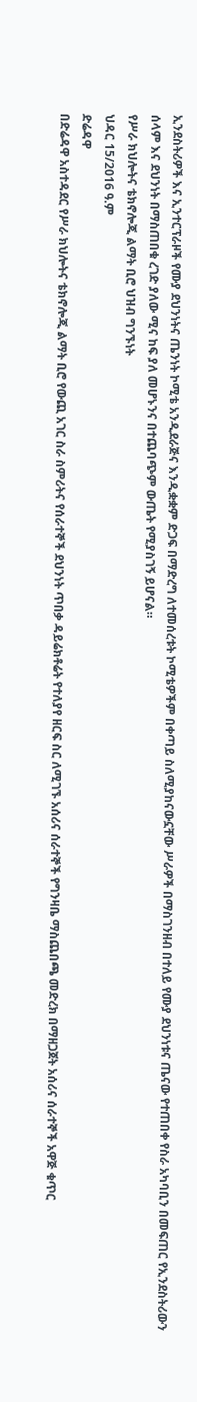ኢንደስትሪዎች እና ኢንተርፕራዞች የሙያ ደህንነትና ጤንነት ኮሚቴ አንዲደራጅና እንዲቋቋም ድጋፍ በማድረግ ለተመሰረቱት ኮሚቴዎችም በቀጣይ ስለሚያከናውኗቸው ሥራዎች በማስገንዘብ በተለይ የሙያ ደህንነቱና ጤናው የተጠበቀ የስራ አካባቢን በመፍጠር የኢንደስትሪውን ሰላም እና ደህንነት በማስጠበቁ ረገድ ያለው ሚና ከፍ ያለ መሆኑንና በተጨባጭም ውጤት የሚያስገኝ ይሆናል።
የሥራ ክህሎትና ቴክኖሎጂ ልማት ቢሮ ህዝብ ግንኙነት
ህዳር 15/2016 ዓ.ም
ድሬዳዋ
በድሬዳዋ አስተዳደር የሥራ ክህሎትና ቴክኖሎጂ ልማት ቢሮ የውጪ አገር ስራ ስምሪትና የሰራተኞች ደህንነት ጥበቃ ዳይሬክቶሬት የተለያየ ዘርፍ ስር ለሚገኙ አሰሪና ሰራተኞች የግንዛቤ ማስጨበጫ መድረክ በማዘጋጀት አሰሪና ሰራተኞች አዋጅ ቁጥር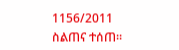1156/2011 ስልጠና ተሰጠ።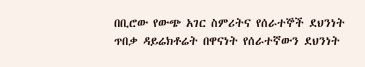በቢሮው የውጭ አገር ስምሪትና የሰራተኞች ደህንነት ጥበቃ ዳይሬክቶሬት በዋናነት የሰራተኛውን ደህንነት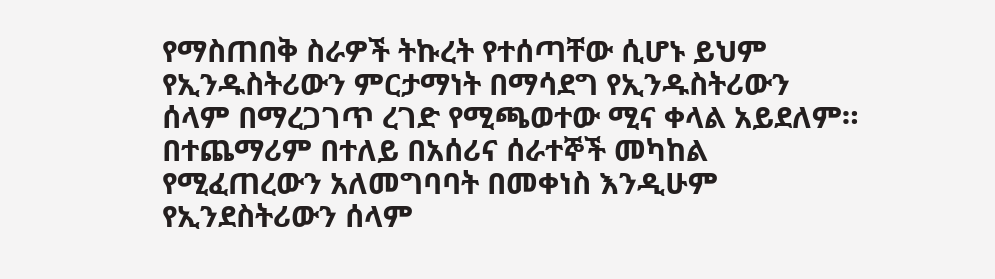የማስጠበቅ ስራዎች ትኩረት የተሰጣቸው ሲሆኑ ይህም የኢንዱስትሪውን ምርታማነት በማሳደግ የኢንዱስትሪውን ሰላም በማረጋገጥ ረገድ የሚጫወተው ሚና ቀላል አይደለም።
በተጨማሪም በተለይ በአሰሪና ሰራተኞች መካከል የሚፈጠረውን አለመግባባት በመቀነስ እንዲሁም የኢንደስትሪውን ሰላም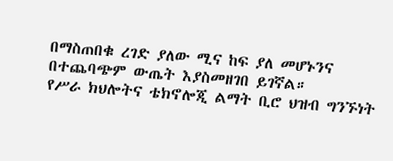በማስጠበቁ ረገድ ያለው ሚና ከፍ ያለ መሆኑንና በተጨባጭም ውጤት እያስመዘገበ ይገኛል።
የሥራ ክህሎትና ቴክኖሎጂ ልማት ቢሮ ህዝብ ግንኙነት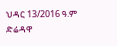ህዳር 13/2016 ዓ.ም
ድሬዳዋ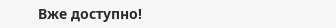Вже доступно!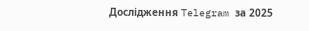Дослідження Telegram за 2025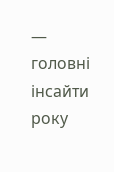— головні інсайти року